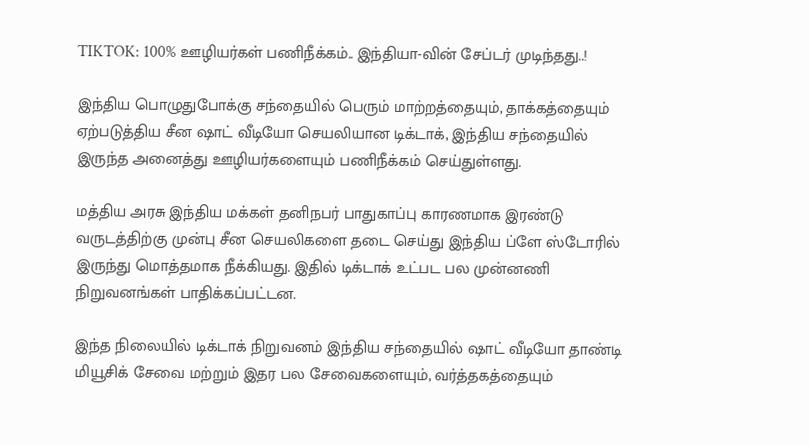TIKTOK: 100% ஊழியர்கள் பணிநீக்கம்.. இந்தியா-வின் சேப்டர் முடிந்தது..!

இந்திய பொழுதுபோக்கு சந்தையில் பெரும் மாற்றத்தையும், தாக்கத்தையும் ஏற்படுத்திய சீன ஷாட் வீடியோ செயலியான டிக்டாக், இந்திய சந்தையில் இருந்த அனைத்து ஊழியர்களையும் பணிநீக்கம் செய்துள்ளது.

மத்திய அரசு இந்திய மக்கள் தனிநபர் பாதுகாப்பு காரணமாக இரண்டு வருடத்திற்கு முன்பு சீன செயலிகளை தடை செய்து இந்திய ப்ளே ஸ்டோரில் இருந்து மொத்தமாக நீக்கியது. இதில் டிக்டாக் உட்பட பல முன்னணி நிறுவனங்கள் பாதிக்கப்பட்டன.

இந்த நிலையில் டிக்டாக் நிறுவனம் இந்திய சந்தையில் ஷாட் வீடியோ தாண்டி மியூசிக் சேவை மற்றும் இதர பல சேவைகளையும், வர்த்தகத்தையும்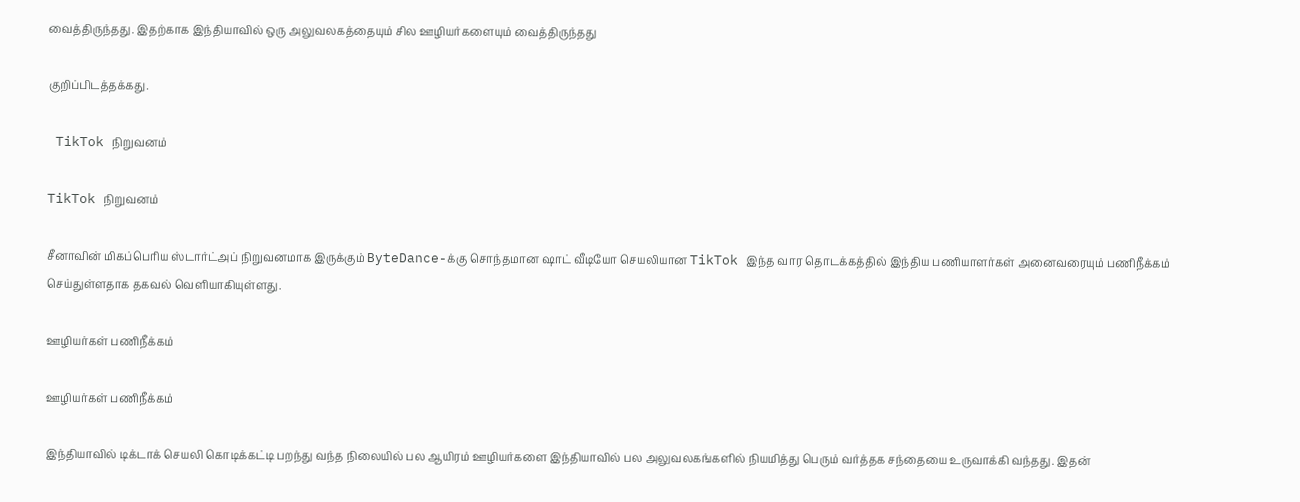வைத்திருந்தது. இதற்காக இந்தியாவில் ஒரு அலுவலகத்தையும் சில ஊழியர்களையும் வைத்திருந்தது

குறிப்பிடத்தக்கது.

 TikTok நிறுவனம்

TikTok நிறுவனம்

சீனாவின் மிகப்பெரிய ஸ்டார்ட்அப் நிறுவனமாக இருக்கும் ByteDance-க்கு சொந்தமான ஷாட் வீடியோ செயலியான TikTok இந்த வார தொடக்கத்தில் இந்திய பணியாளர்கள் அனைவரையும் பணிநீக்கம் செய்துள்ளதாக தகவல் வெளியாகியுள்ளது.

ஊழியர்கள் பணிநீக்கம்

ஊழியர்கள் பணிநீக்கம்

இந்தியாவில் டிக்டாக் செயலி கொடிக்கட்டி பறந்து வந்த நிலையில் பல ஆயிரம் ஊழியர்களை இந்தியாவில் பல அலுவலகங்களில் நியமித்து பெரும் வர்த்தக சந்தையை உருவாக்கி வந்தது. இதன்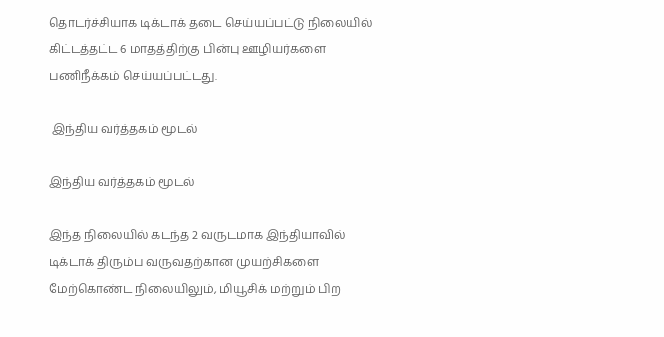தொடர்ச்சியாக டிக்டாக் தடை செய்யப்பட்டு நிலையில் கிட்டத்தட்ட 6 மாதத்திற்கு பின்பு ஊழியர்களை பணிநீக்கம் செய்யப்பட்டது.

 இந்திய வர்த்தகம் மூடல்

இந்திய வர்த்தகம் மூடல்

இந்த நிலையில் கடந்த 2 வருடமாக இந்தியாவில் டிக்டாக் திரும்ப வருவதற்கான முயற்சிகளை மேற்கொண்ட நிலையிலும், மியூசிக் மற்றும் பிற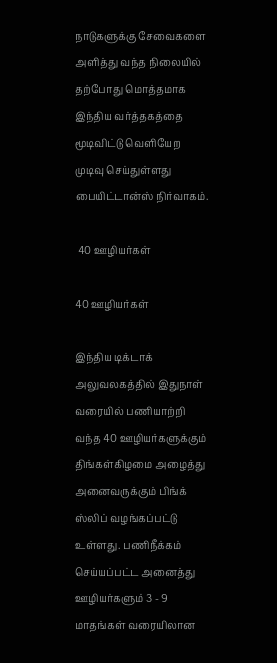நாடுகளுக்கு சேவைகளை அளித்து வந்த நிலையில் தற்போது மொத்தமாக இந்திய வர்த்தகத்தை மூடிவிட்டு வெளியேற முடிவு செய்துள்ளது பையிட்டான்ஸ் நிர்வாகம்.

 40 ஊழியர்கள்

40 ஊழியர்கள்

இந்திய டிக்டாக் அலுவலகத்தில் இதுநாள் வரையில் பணியாற்றி வந்த 40 ஊழியர்களுக்கும் திங்கள்கிழமை அழைத்து அனைவருக்கும் பிங்க் ஸ்லிப் வழங்கப்பட்டு உள்ளது. பணிநீக்கம் செய்யப்பட்ட அனைத்து ஊழியர்களும் 3 - 9 மாதங்கள் வரையிலான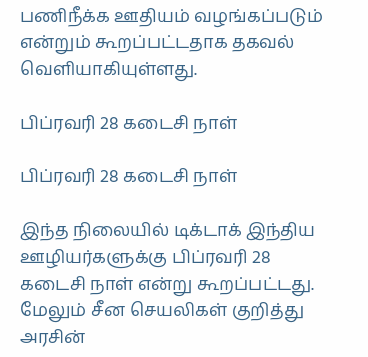பணிநீக்க ஊதியம் வழங்கப்படும் என்றும் கூறப்பட்டதாக தகவல் வெளியாகியுள்ளது.

பிப்ரவரி 28 கடைசி நாள்

பிப்ரவரி 28 கடைசி நாள்

இந்த நிலையில் டிக்டாக் இந்திய ஊழியர்களுக்கு பிப்ரவரி 28 கடைசி நாள் என்று கூறப்பட்டது. மேலும் சீன செயலிகள் குறித்து அரசின்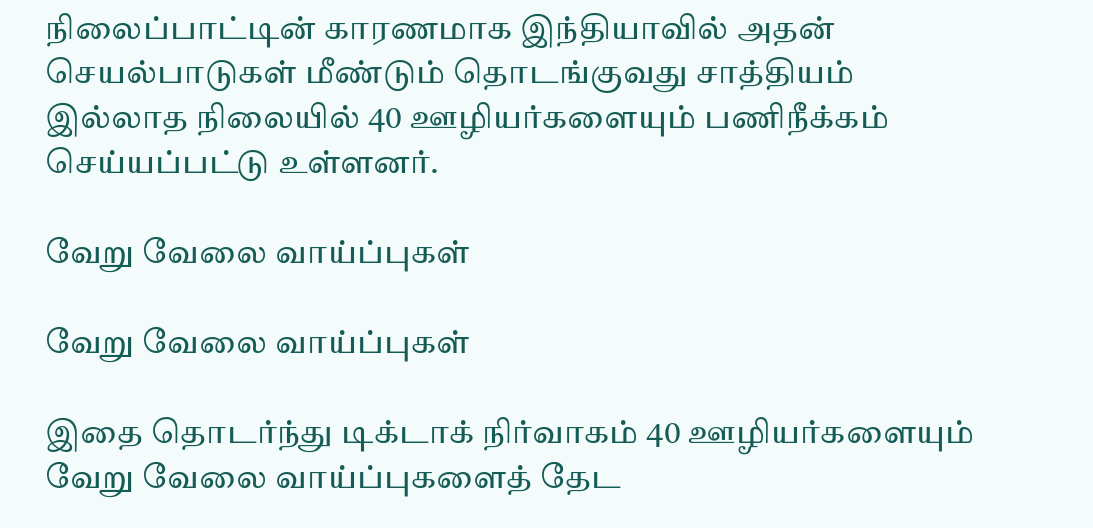நிலைப்பாட்டின் காரணமாக இந்தியாவில் அதன் செயல்பாடுகள் மீண்டும் தொடங்குவது சாத்தியம் இல்லாத நிலையில் 40 ஊழியர்களையும் பணிநீக்கம் செய்யப்பட்டு உள்ளனர்.

வேறு வேலை வாய்ப்புகள்

வேறு வேலை வாய்ப்புகள்

இதை தொடர்ந்து டிக்டாக் நிர்வாகம் 40 ஊழியர்களையும் வேறு வேலை வாய்ப்புகளைத் தேட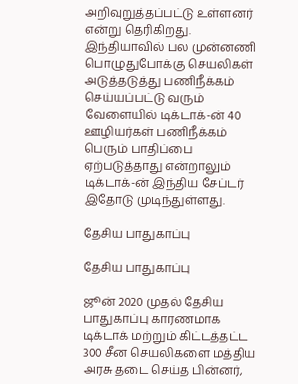அறிவுறுத்தப்பட்டு உள்ளனர் என்று தெரிகிறது. இந்தியாவில் பல முன்னணி பொழுதுபோக்கு செயலிகள் அடுத்தடுத்து பணிநீக்கம் செய்யப்பட்டு வரும் வேளையில் டிக்டாக்-ன் 40 ஊழியர்கள் பணிநீக்கம் பெரும் பாதிப்பை ஏற்படுத்தாது என்றாலும் டிக்டாக்-ன் இந்திய சேப்டர் இதோடு முடிந்துள்ளது.

தேசிய பாதுகாப்பு

தேசிய பாதுகாப்பு

ஜூன் 2020 முதல் தேசிய பாதுகாப்பு காரணமாக டிக்டாக் மற்றும் கிட்டத்தட்ட 300 சீன செயலிகளை மத்திய அரசு தடை செய்த பின்னர்,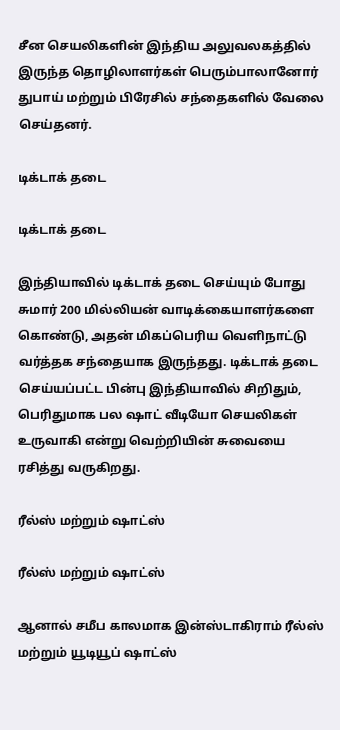சீன செயலிகளின் இந்திய அலுவலகத்தில் இருந்த தொழிலாளர்கள் பெரும்பாலானோர் துபாய் மற்றும் பிரேசில் சந்தைகளில் வேலை செய்தனர்.

டிக்டாக் தடை

டிக்டாக் தடை

இந்தியாவில் டிக்டாக் தடை செய்யும் போது சுமார் 200 மில்லியன் வாடிக்கையாளர்களை கொண்டு, அதன் மிகப்பெரிய வெளிநாட்டு வர்த்தக சந்தையாக இருந்தது. டிக்டாக் தடை செய்யப்பட்ட பின்பு இந்தியாவில் சிறிதும், பெரிதுமாக பல ஷாட் வீடியோ செயலிகள் உருவாகி என்று வெற்றியின் சுவையை ரசித்து வருகிறது.

ரீல்ஸ் மற்றும் ஷாட்ஸ்

ரீல்ஸ் மற்றும் ஷாட்ஸ்

ஆனால் சமீப காலமாக இன்ஸ்டாகிராம் ரீல்ஸ் மற்றும் யூடியூப் ஷாட்ஸ்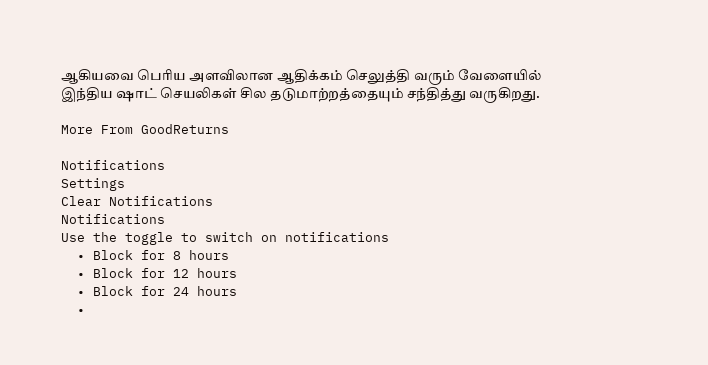ஆகியவை பெரிய அளவிலான ஆதிக்கம் செலுத்தி வரும் வேளையில் இந்திய ஷாட் செயலிகள் சில தடுமாற்றத்தையும் சந்தித்து வருகிறது.

More From GoodReturns

Notifications
Settings
Clear Notifications
Notifications
Use the toggle to switch on notifications
  • Block for 8 hours
  • Block for 12 hours
  • Block for 24 hours
  •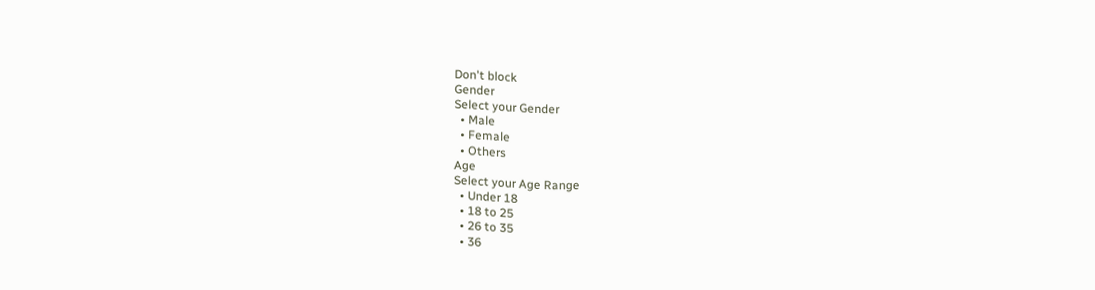Don't block
Gender
Select your Gender
  • Male
  • Female
  • Others
Age
Select your Age Range
  • Under 18
  • 18 to 25
  • 26 to 35
  • 36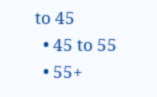to 45
  • 45 to 55
  • 55+